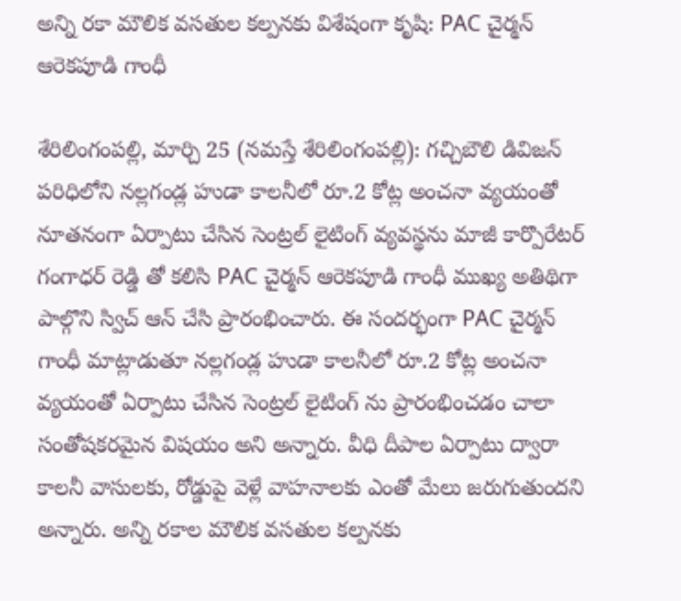అన్ని ర‌కా మౌలిక వ‌స‌తుల క‌ల్ప‌న‌కు విశేషంగా కృషి: PAC చైర్మన్ ఆరెకపూడి గాంధీ

శేరిలింగంప‌ల్లి, మార్చి 25 (న‌మ‌స్తే శేరిలింగంప‌ల్లి): గచ్చిబౌలి డివిజన్ పరిధిలోని నల్లగండ్ల హుడా కాలనీలో రూ.2 కోట్ల అంచనా వ్యయంతో నూతనంగా ఏర్పాటు చేసిన సెంట్రల్ లైటింగ్ వ్య‌వ‌స్థ‌ను మాజీ కార్పొరేటర్ గంగాధర్ రెడ్డి తో కలిసి PAC చైర్మన్ ఆరెకపూడి గాంధీ ముఖ్య అతిథిగా పాల్గొని స్విచ్ ఆన్ చేసి ప్రారంభించారు. ఈ సందర్భంగా PAC చైర్మన్ గాంధీ మాట్లాడుతూ నల్లగండ్ల హుడా కాలనీలో రూ.2 కోట్ల అంచనా వ్యయంతో ఏర్పాటు చేసిన సెంట్రల్ లైటింగ్ ను ప్రారంభించ‌డం చాలా సంతోషకరమైన విషయం అని అన్నారు. వీధి దీపాల ఏర్పాటు ద్వారా కాలనీ వాసులకు, రోడ్డుపై వెళ్లే వాహనాలకు ఎంతో మేలు జ‌రుగుతుంద‌ని అన్నారు. అన్ని ర‌కాల మౌలిక వ‌స‌తుల క‌ల్ప‌న‌కు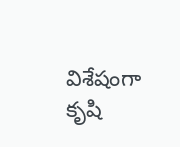విశేషంగా కృషి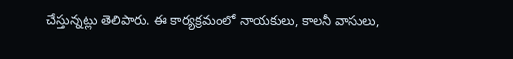చేస్తున్న‌ట్లు తెలిపారు. ఈ కార్యక్రమంలో నాయకులు, కాలనీ వాసులు,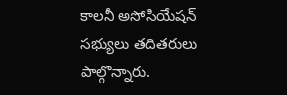కాలనీ అసోసియేషన్ సభ్యులు తదితరులు పాల్గొన్నారు.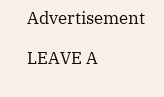Advertisement

LEAVE A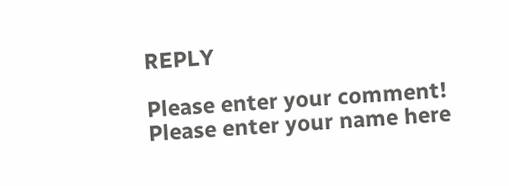REPLY

Please enter your comment!
Please enter your name here